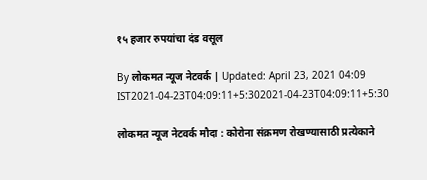१५ हजार रुपयांचा दंड वसूल

By लोकमत न्यूज नेटवर्क | Updated: April 23, 2021 04:09 IST2021-04-23T04:09:11+5:302021-04-23T04:09:11+5:30

लोकमत न्यूज नेटवर्क मौदा : कोरोना संक्रमण रोखण्यासाठी प्रत्येकाने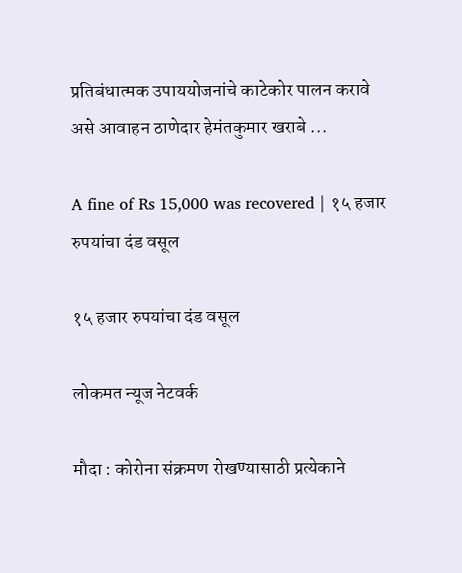प्रतिबंधात्मक उपाययोजनांचे काटेकोर पालन करावे असे आवाहन ठाणेदार हेमंतकुमार खराबे ...

A fine of Rs 15,000 was recovered | १५ हजार रुपयांचा दंड वसूल

१५ हजार रुपयांचा दंड वसूल

लोकमत न्यूज नेटवर्क

मौदा : कोरोना संक्रमण रोखण्यासाठी प्रत्येकाने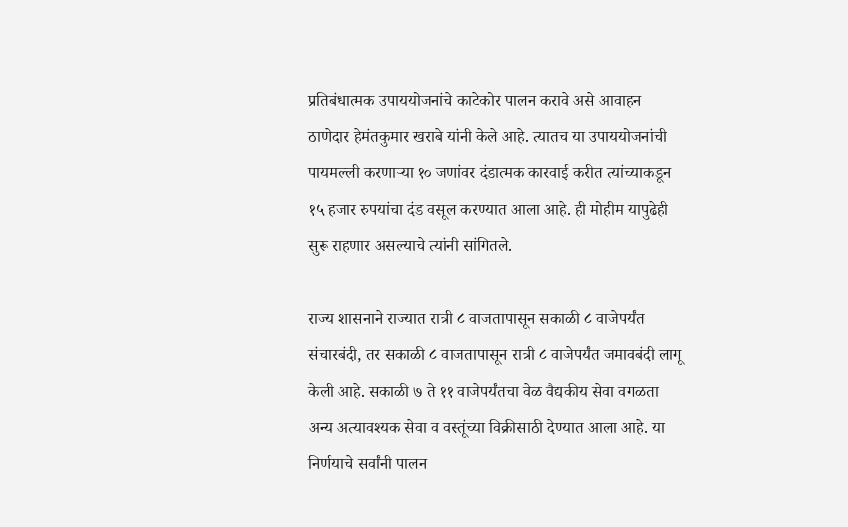प्रतिबंधात्मक उपाययोजनांचे काटेकोर पालन करावे असे आवाहन ठाणेदार हेमंतकुमार खराबे यांनी केले आहे. त्यातच या उपाययोजनांची पायमल्ली करणाऱ्या १० जणांवर दंडात्मक कारवाई करीत त्यांच्याकडून १५ हजार रुपयांचा दंड वसूल करण्यात आला आहे. ही मोहीम यापुढेही सुरू राहणार असल्याचे त्यांनी सांगितले.

राज्य शासनाने राज्यात रात्री ८ वाजतापासून सकाळी ८ वाजेपर्यंत संचारबंदी, तर सकाळी ८ वाजतापासून रात्री ८ वाजेपर्यंत जमावबंदी लागू केली आहे. सकाळी ७ ते ११ वाजेपर्यंतचा वेळ वैद्यकीय सेवा वगळता अन्य अत्यावश्यक सेवा व वस्तूंच्या विक्रीसाठी देण्यात आला आहे. या निर्णयाचे सर्वांनी पालन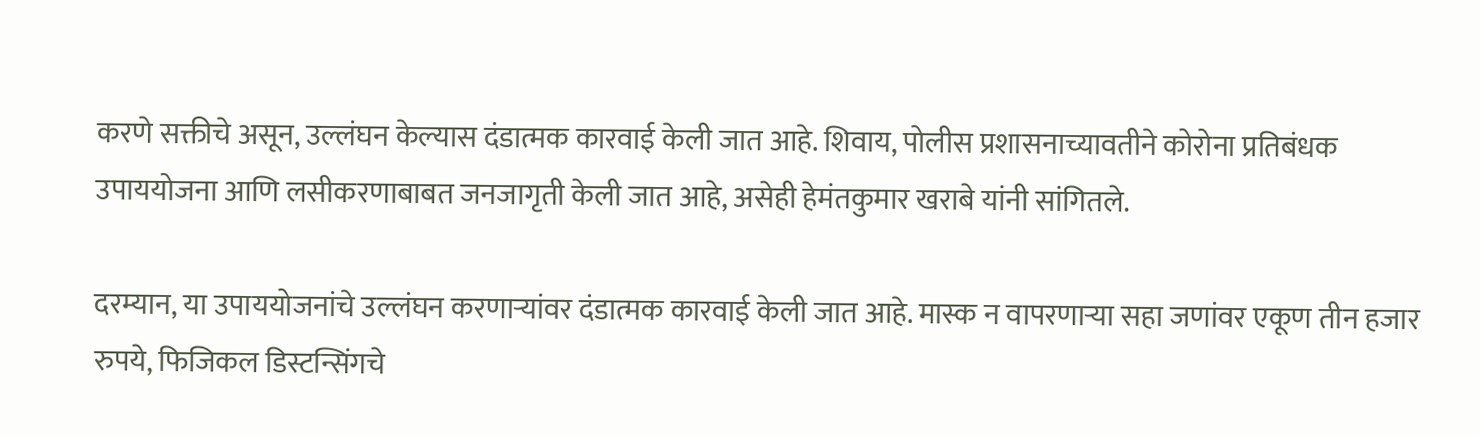करणे सक्तीचे असून, उल्लंघन केल्यास दंडात्मक कारवाई केली जात आहे. शिवाय, पोलीस प्रशासनाच्यावतीने कोरोना प्रतिबंधक उपाययोजना आणि लसीकरणाबाबत जनजागृती केली जात आहे, असेही हेमंतकुमार खराबे यांनी सांगितले.

दरम्यान, या उपाययोजनांचे उल्लंघन करणाऱ्यांवर दंडात्मक कारवाई केली जात आहे. मास्क न वापरणाऱ्या सहा जणांवर एकूण तीन हजार रुपये, फिजिकल डिस्टन्सिंगचे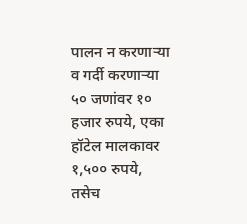पालन न करणाऱ्या व गर्दी करणाऱ्या ५० जणांवर १० हजार रुपये, एका हॉटेल मालकावर १,५०० रुपये, तसेच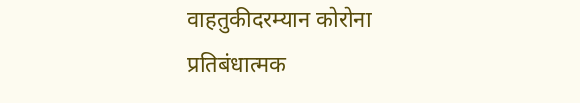वाहतुकीदरम्यान कोरोना प्रतिबंधात्मक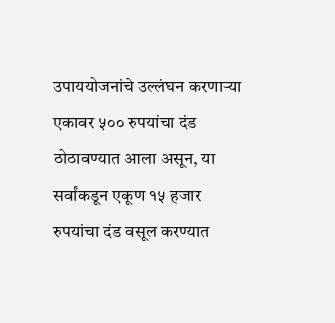उपाययोजनांचे उल्लंघन करणाऱ्या एकावर ५०० रुपयांचा दंड ठोठावण्यात आला असून, या सर्वांकडून एकूण १५ हजार रुपयांचा दंड वसूल करण्यात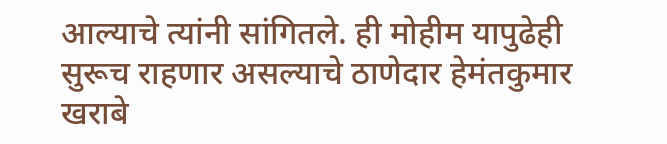आल्याचे त्यांनी सांगितले. ही मोहीम यापुढेही सुरूच राहणार असल्याचे ठाणेदार हेमंतकुमार खराबे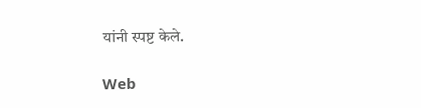यांनी स्पष्ट केले.

Web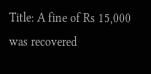Title: A fine of Rs 15,000 was recovered